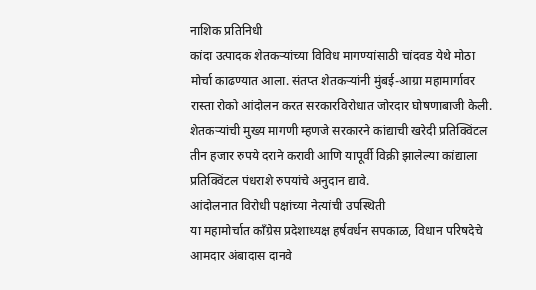नाशिक प्रतिनिधी
कांदा उत्पादक शेतकऱ्यांच्या विविध मागण्यांसाठी चांदवड येथे मोठा मोर्चा काढण्यात आला. संतप्त शेतकऱ्यांनी मुंबई-आग्रा महामार्गावर रास्ता रोको आंदोलन करत सरकारविरोधात जोरदार घोषणाबाजी केली.
शेतकऱ्यांची मुख्य मागणी म्हणजे सरकारने कांद्याची खरेदी प्रतिक्विंटल तीन हजार रुपये दराने करावी आणि यापूर्वी विक्री झालेल्या कांद्याला प्रतिक्विंटल पंधराशे रुपयांचे अनुदान द्यावे.
आंदोलनात विरोधी पक्षांच्या नेत्यांची उपस्थिती
या महामोर्चात काँग्रेस प्रदेशाध्यक्ष हर्षवर्धन सपकाळ, विधान परिषदेचे आमदार अंबादास दानवे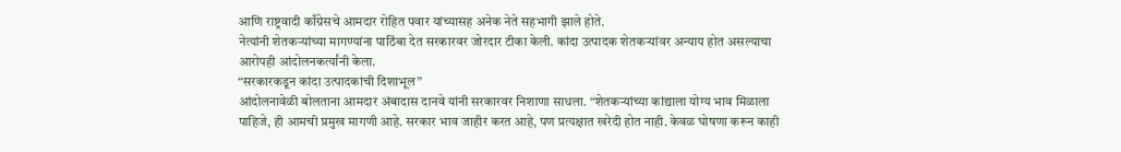आणि राष्ट्रवादी काँग्रेसचे आमदार रोहित पवार यांच्यासह अनेक नेते सहभागी झाले होते.
नेत्यांनी शेतकऱ्यांच्या मागण्यांना पाठिंबा देत सरकारवर जोरदार टीका केली. कांदा उत्पादक शेतकऱ्यांवर अन्याय होत असल्याचा आरोपही आंदोलनकर्त्यांनी केला.
“सरकारकडून कांदा उत्पादकांची दिशाभूल”
आंदोलनावेळी बोलताना आमदार अंबादास दानवे यांनी सरकारवर निशाणा साधला. “शेतकऱ्यांच्या कांद्याला योग्य भाव मिळाला पाहिजे, ही आमची प्रमुख मागणी आहे. सरकार भाव जाहीर करत आहे, पण प्रत्यक्षात खरेदी होत नाही. केवळ घोषणा करून काही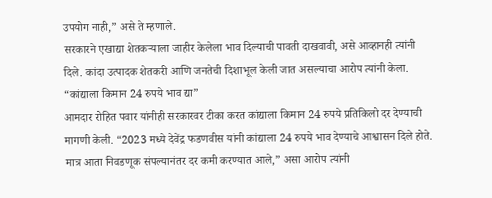उपयोग नाही,” असे ते म्हणाले.
सरकारने एखाद्या शेतकऱ्याला जाहीर केलेला भाव दिल्याची पावती दाखवावी, असे आव्हानही त्यांनी दिले. कांदा उत्पादक शेतकरी आणि जनतेची दिशाभूल केली जात असल्याचा आरोप त्यांनी केला.
“कांद्याला किमान 24 रुपये भाव द्या”
आमदार रोहित पवार यांनीही सरकारवर टीका करत कांद्याला किमान 24 रुपये प्रतिकिलो दर देण्याची मागणी केली. “2023 मध्ये देवेंद्र फडणवीस यांनी कांद्याला 24 रुपये भाव देण्याचे आश्वासन दिले होते. मात्र आता निवडणूक संपल्यानंतर दर कमी करण्यात आले,” असा आरोप त्यांनी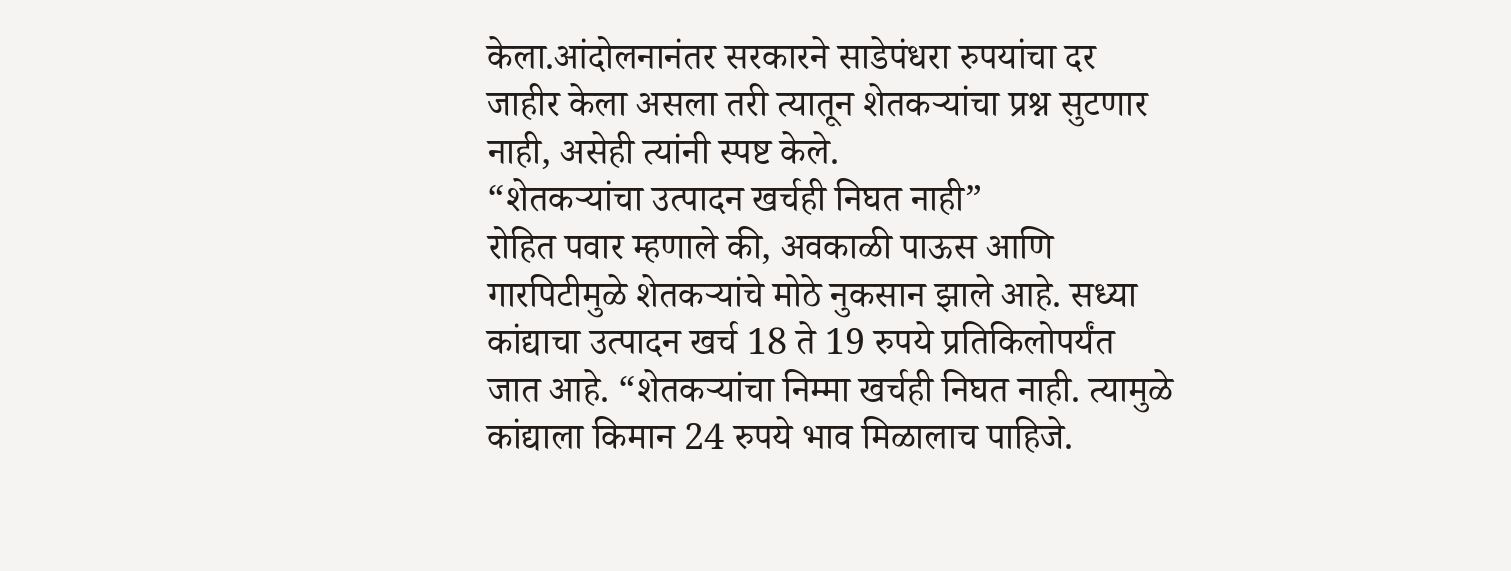केला.आंदोलनानंतर सरकारने साडेपंधरा रुपयांचा दर जाहीर केला असला तरी त्यातून शेतकऱ्यांचा प्रश्न सुटणार नाही, असेही त्यांनी स्पष्ट केले.
“शेतकऱ्यांचा उत्पादन खर्चही निघत नाही”
रोहित पवार म्हणाले की, अवकाळी पाऊस आणि गारपिटीमुळे शेतकऱ्यांचे मोठे नुकसान झाले आहे. सध्या कांद्याचा उत्पादन खर्च 18 ते 19 रुपये प्रतिकिलोपर्यंत जात आहे. “शेतकऱ्यांचा निम्मा खर्चही निघत नाही. त्यामुळे कांद्याला किमान 24 रुपये भाव मिळालाच पाहिजे.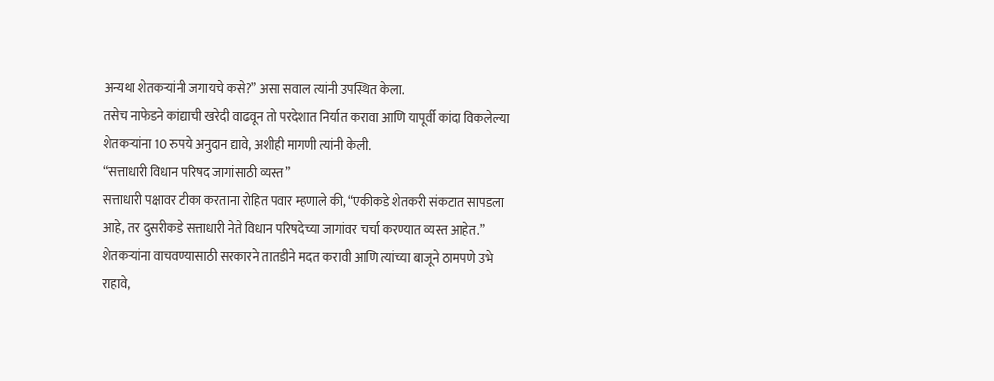अन्यथा शेतकऱ्यांनी जगायचे कसे?” असा सवाल त्यांनी उपस्थित केला.
तसेच नाफेडने कांद्याची खरेदी वाढवून तो परदेशात निर्यात करावा आणि यापूर्वी कांदा विकलेल्या शेतकऱ्यांना 10 रुपये अनुदान द्यावे, अशीही मागणी त्यांनी केली.
“सत्ताधारी विधान परिषद जागांसाठी व्यस्त”
सत्ताधारी पक्षावर टीका करताना रोहित पवार म्हणाले की, “एकीकडे शेतकरी संकटात सापडला आहे, तर दुसरीकडे सत्ताधारी नेते विधान परिषदेच्या जागांवर चर्चा करण्यात व्यस्त आहेत.” शेतकऱ्यांना वाचवण्यासाठी सरकारने तातडीने मदत करावी आणि त्यांच्या बाजूने ठामपणे उभे राहावे,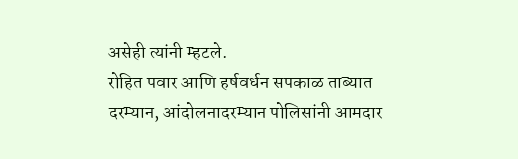असेही त्यांनी म्हटले.
रोहित पवार आणि हर्षवर्धन सपकाळ ताब्यात
दरम्यान, आंदोलनादरम्यान पोलिसांनी आमदार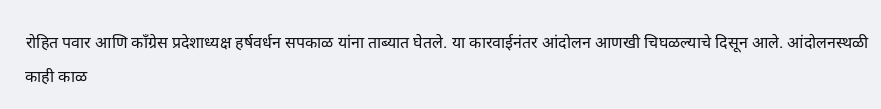रोहित पवार आणि काँग्रेस प्रदेशाध्यक्ष हर्षवर्धन सपकाळ यांना ताब्यात घेतले. या कारवाईनंतर आंदोलन आणखी चिघळल्याचे दिसून आले. आंदोलनस्थळी काही काळ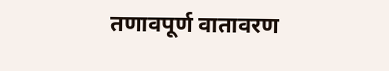तणावपूर्ण वातावरण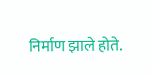निर्माण झाले होते.